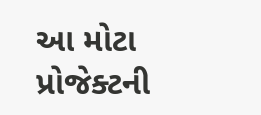આ મોટા પ્રોજેક્ટની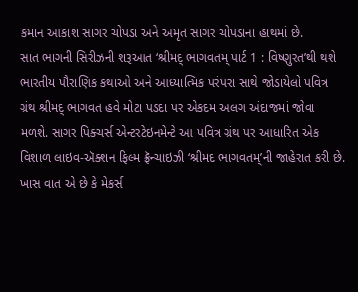કમાન આકાશ સાગર ચોપડા અને અમૃત સાગર ચોપડાના હાથમાં છે.
સાત ભાગની સિરીઝની શરૂઆત ‘શ્રીમદ્ ભાગવતમ્ પાર્ટ 1 : વિષ્ણુરત’થી થશે
ભારતીય પૌરાણિક કથાઓ અને આધ્યાત્મિક પરંપરા સાથે જોડાયેલો પવિત્ર ગ્રંથ શ્રીમદ્ ભાગવત હવે મોટા પડદા પર એકદમ અલગ અંદાજમાં જોવા મળશે. સાગર પિક્ચર્સ એન્ટરટેઇનમેન્ટે આ પવિત્ર ગ્રંથ પર આધારિત એક વિશાળ લાઇવ-ઍક્શન ફિલ્મ ફ્રૅન્ચાઇઝી ‘શ્રીમદ ભાગવતમ્’ની જાહેરાત કરી છે. ખાસ વાત એ છે કે મેકર્સ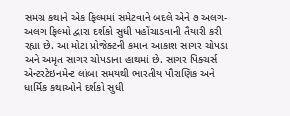સમગ્ર કથાને એક ફિલ્મમાં સમેટવાને બદલે એને ૭ અલગ-અલગ ફિલ્મો દ્વારા દર્શકો સુધી પહોંચાડવાની તૈયારી કરી રહ્યા છે. આ મોટા પ્રોજેક્ટની કમાન આકાશ સાગર ચોપડા અને અમૃત સાગર ચોપડાના હાથમાં છે. સાગર પિક્ચર્સ એન્ટરટેઇનમેન્ટ લાંબા સમયથી ભારતીય પૌરાણિક અને ધાર્મિક કથાઓને દર્શકો સુધી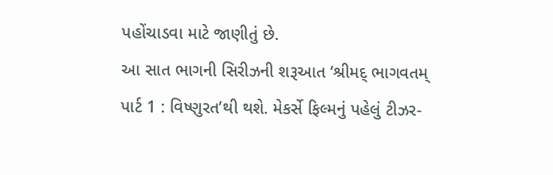પહોંચાડવા માટે જાણીતું છે.
આ સાત ભાગની સિરીઝની શરૂઆત ‘શ્રીમદ્ ભાગવતમ્ પાર્ટ 1 : વિષ્ણુરત’થી થશે. મેકર્સે ફિલ્મનું પહેલું ટીઝર-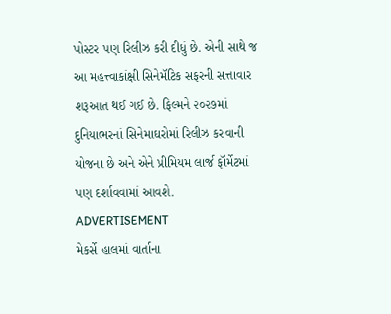પોસ્ટર પણ રિલીઝ કરી દીધું છે. એની સાથે જ આ મહત્ત્વાકાંક્ષી સિનેમૅટિક સફરની સત્તાવાર શરૂઆત થઈ ગઈ છે. ફિલ્મને ૨૦૨૭માં દુનિયાભરનાં સિનેમાઘરોમાં રિલીઝ કરવાની યોજના છે અને એને પ્રીમિયમ લાર્જ ફૉર્મેટમાં પણ દર્શાવવામાં આવશે.
ADVERTISEMENT
મેકર્સે હાલમાં વાર્તાના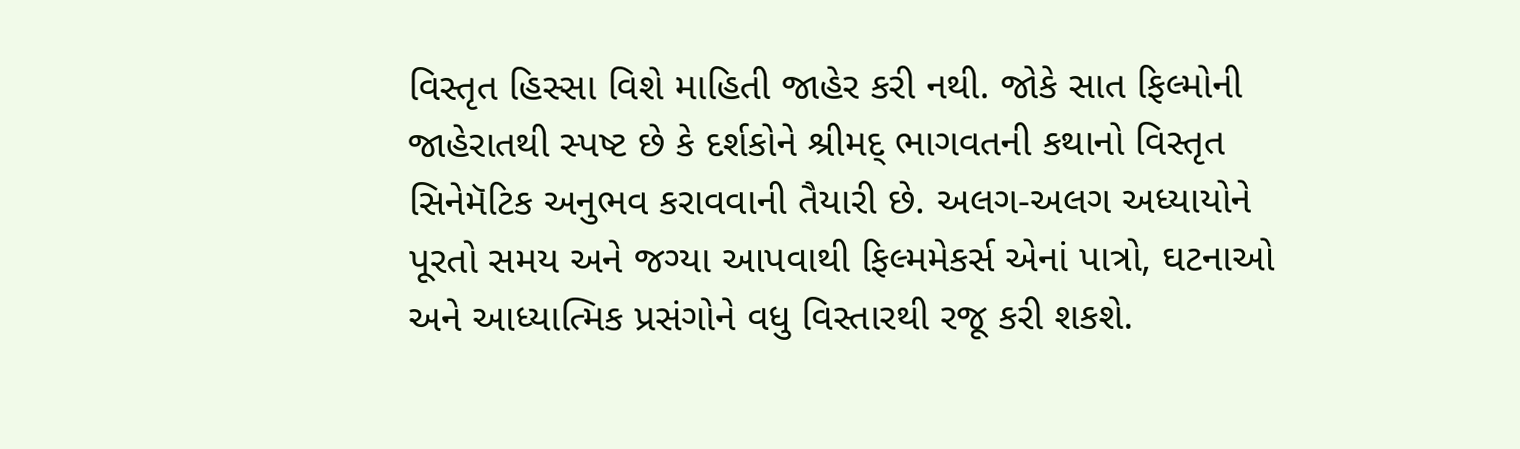વિસ્તૃત હિસ્સા વિશે માહિતી જાહેર કરી નથી. જોકે સાત ફિલ્મોની જાહેરાતથી સ્પષ્ટ છે કે દર્શકોને શ્રીમદ્ ભાગવતની કથાનો વિસ્તૃત સિનેમૅટિક અનુભવ કરાવવાની તૈયારી છે. અલગ-અલગ અધ્યાયોને પૂરતો સમય અને જગ્યા આપવાથી ફિલ્મમેકર્સ એનાં પાત્રો, ઘટનાઓ અને આધ્યાત્મિક પ્રસંગોને વધુ વિસ્તારથી રજૂ કરી શકશે.